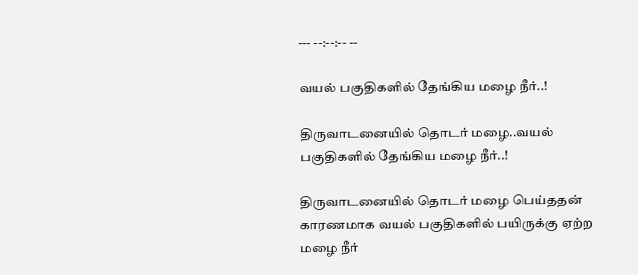--- --:--:-- --

வயல் பகுதிகளில் தேங்கிய மழை நீர்..!

திருவாடனையில் தொடர் மழை..வயல் பகுதிகளில் தேங்கிய மழை நீர்..!

திருவாடனையில் தொடர் மழை பெய்ததன் காரணமாக வயல் பகுதிகளில் பயிருக்கு ஏற்ற மழை நீர்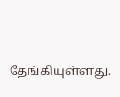தேங்கியுள்ளது.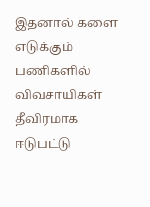இதனால் களை எடுக்கும் பணிகளில் விவசாயிகள் தீவிரமாக ஈடுபட்டு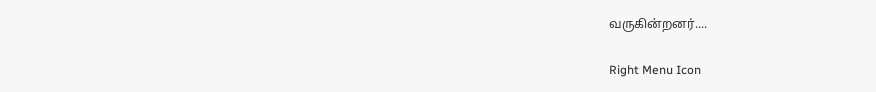வருகின்றனர்....

Right Menu Icon